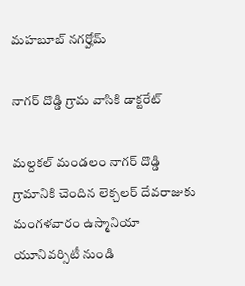మహబూబ్ నగర్హోమ్

నాగర్ దొడ్డి గ్రామ వాసికి డాక్టరేట్

మల్దకల్ మండలం నాగర్ దొడ్డి గ్రామానికి చెందిన లెక్చలర్ దేవరాజుకు మంగళవారం ఉస్మానియా యూనివర్సిటీ నుండి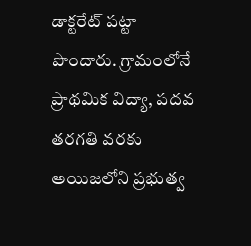డాక్టరేట్ పట్టా పొందారు. గ్రామంలోనే ప్రాథమిక విద్యా, పదవ తరగతి వరకు అయిజలోని ప్రభుత్వ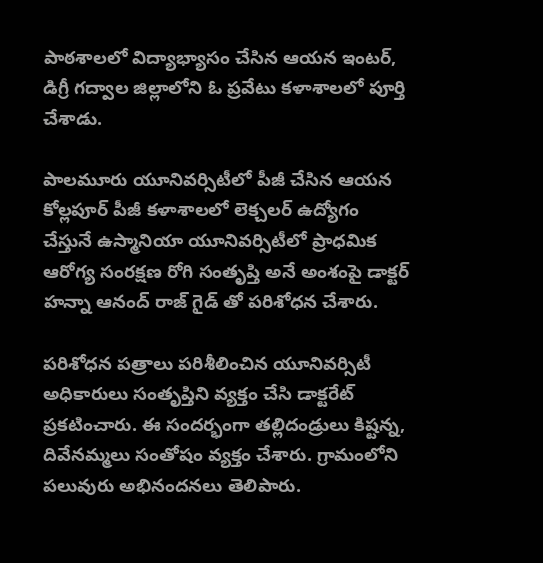పాఠశాలలో విద్యాభ్యాసం చేసిన ఆయన ఇంటర్, డిగ్రీ గద్వాల జిల్లాలోని ఓ ప్రవేటు కళాశాలలో పూర్తి చేశాడు.

పాలమూరు యూనివర్సిటీలో పీజీ చేసిన ఆయన కోల్లపూర్ పీజీ కళాశాలలో లెక్చలర్ ఉద్యోగం చేస్తునే ఉస్మానియా యూనివర్సిటీలో ప్రాధమిక ఆరోగ్య సంరక్షణ రోగి సంతృప్తి అనే అంశంపై డాక్టర్ హన్నా ఆనంద్ రాజ్ గైడ్ తో పరిశోధన చేశారు.

పరిశోధన పత్రాలు పరిశీలించిన యూనివర్సిటీ అధికారులు సంతృప్తిని వ్యక్తం చేసి డాక్టరేట్ ప్రకటించారు. ఈ సందర్భంగా తల్లిదండ్రులు కిష్టన్న, దివేనమ్మలు సంతోషం వ్యక్తం చేశారు. గ్రామంలోని పలువురు అభినందనలు తెలిపారు.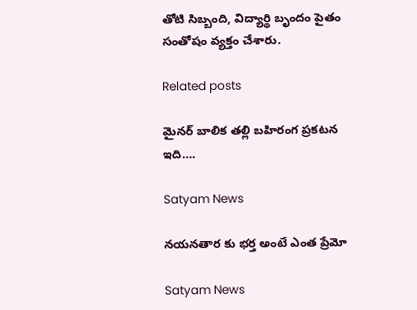తోటి సిబ్బంది, విద్యార్థి బృందం పైతం సంతోషం వ్యక్తం చేశారు.

Related posts

మైనర్ బాలిక తల్లి బహిరంగ ప్రకటన ఇది….

Satyam News

నయనతార కు భర్త అంటే ఎంత ప్రేమో

Satyam News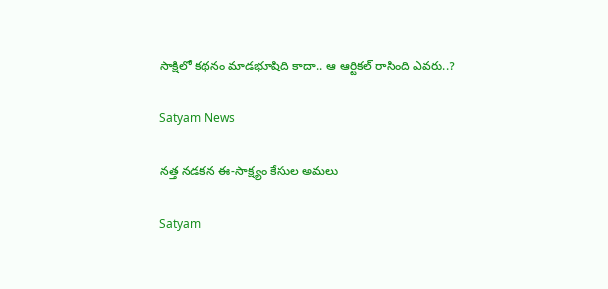సాక్షిలో కథనం మాడభూషిది కాదా.. ఆ ఆర్టికల్‌ రాసింది ఎవరు..?

Satyam News

నత్త నడకన ఈ-సాక్ష్యం కేసుల అమ‌లు

Satyam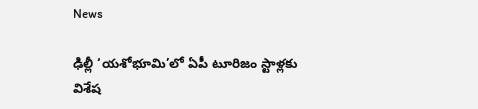News

ఢిల్లీ ‘యశోభూమి’లో ఏపీ టూరిజం స్టాళ్లకు విశేష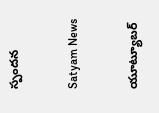స్పందన

Satyam News

యూట్యూబర్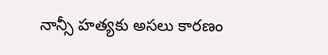నాన్సీ హత్యకు అసలు కారణం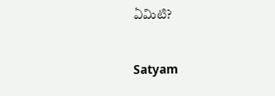ఏమిటి?

Satyam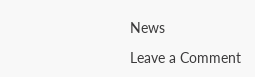News

Leave a Comment